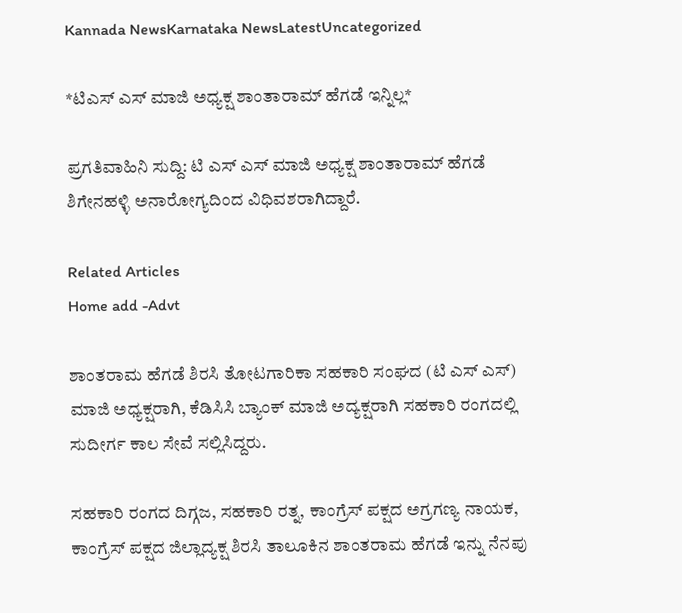Kannada NewsKarnataka NewsLatestUncategorized

*ಟಿಎಸ್ ಎಸ್ ಮಾಜಿ ಅಧ್ಯಕ್ಷ ಶಾಂತಾರಾಮ್ ಹೆಗಡೆ ಇನ್ನಿಲ್ಲ*

ಪ್ರಗತಿವಾಹಿನಿ ಸುದ್ದಿ: ಟಿ ಎಸ್ ಎಸ್ ಮಾಜಿ ಅಧ್ಯಕ್ಷ ಶಾಂತಾರಾಮ್ ಹೆಗಡೆ ಶಿಗೇನಹಳ್ಳಿ ಅನಾರೋಗ್ಯದಿಂದ ವಿಧಿವಶರಾಗಿದ್ದಾರೆ.

Related Articles
Home add -Advt

ಶಾಂತರಾಮ ಹೆಗಡೆ ಶಿರಸಿ ತೋಟಗಾರಿಕಾ ಸಹಕಾರಿ ಸಂಘದ (ಟಿ ಎಸ್ ಎಸ್) ಮಾಜಿ ಅಧ್ಯಕ್ಷರಾಗಿ, ಕೆಡಿಸಿಸಿ ಬ್ಯಾಂಕ್ ಮಾಜಿ ಅದ್ಯಕ್ಷರಾಗಿ ಸಹಕಾರಿ ರಂಗದಲ್ಲಿ ಸುದೀರ್ಗ ಕಾಲ ಸೇವೆ ಸಲ್ಲಿಸಿದ್ದರು.

ಸಹಕಾರಿ ರಂಗದ ದಿಗ್ಗಜ, ಸಹಕಾರಿ ರತ್ನ, ಕಾಂಗ್ರೆಸ್ ಪಕ್ಷದ ಅಗ್ರಗಣ್ಯ ನಾಯಕ, ಕಾಂಗ್ರೆಸ್ ಪಕ್ಷದ ಜಿಲ್ಲಾದ್ಯಕ್ಷ ಶಿರಸಿ ತಾಲೂಕಿನ ಶಾಂತರಾಮ ಹೆಗಡೆ ಇನ್ನು ನೆನಪು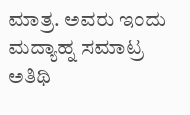ಮಾತ್ರ. ಅವರು ಇಂದು ಮದ್ಯಾಹ್ನ ಸಮಾಟ್ರ ಅತಿಥಿ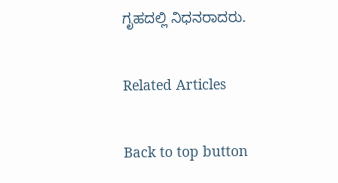ಗೃಹದಲ್ಲಿ ನಿಧನರಾದರು.

Related Articles

Back to top button